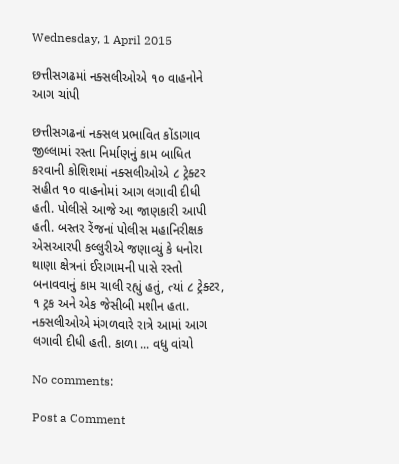Wednesday, 1 April 2015

છત્તીસગઢમાં નક્સલીઓએ ૧૦ વાહનોને આગ ચાંપી

છત્તીસગઢનાં નક્સલ પ્રભાવિત કોંડાગાવ જીલ્લામાં રસ્તા નિર્માણનું કામ બાધિત કરવાની કોશિશમાં નક્સલીઓએ ૮ ટ્રેક્ટર સહીત ૧૦ વાહનોમાં આગ લગાવી દીધી હતી. પોલીસે આજે આ જાણકારી આપી હતી. બસ્તર રેંજનાં પોલીસ મહાનિરીક્ષક એસઆરપી કલ્લુરીએ જણાવ્યું કે ધનોરા થાણા ક્ષેત્રનાં ઈરાગામની પાસે રસ્તો બનાવવાનું કામ ચાલી રહ્યું હતું, ત્યાં ૮ ટ્રેક્ટર, ૧ ટ્રક અને એક જેસીબી મશીન હતા. નક્સલીઓએ મંગળવારે રાત્રે આમાં આગ લગાવી દીધી હતી. કાળા ... વધુ વાંચો

No comments:

Post a Comment